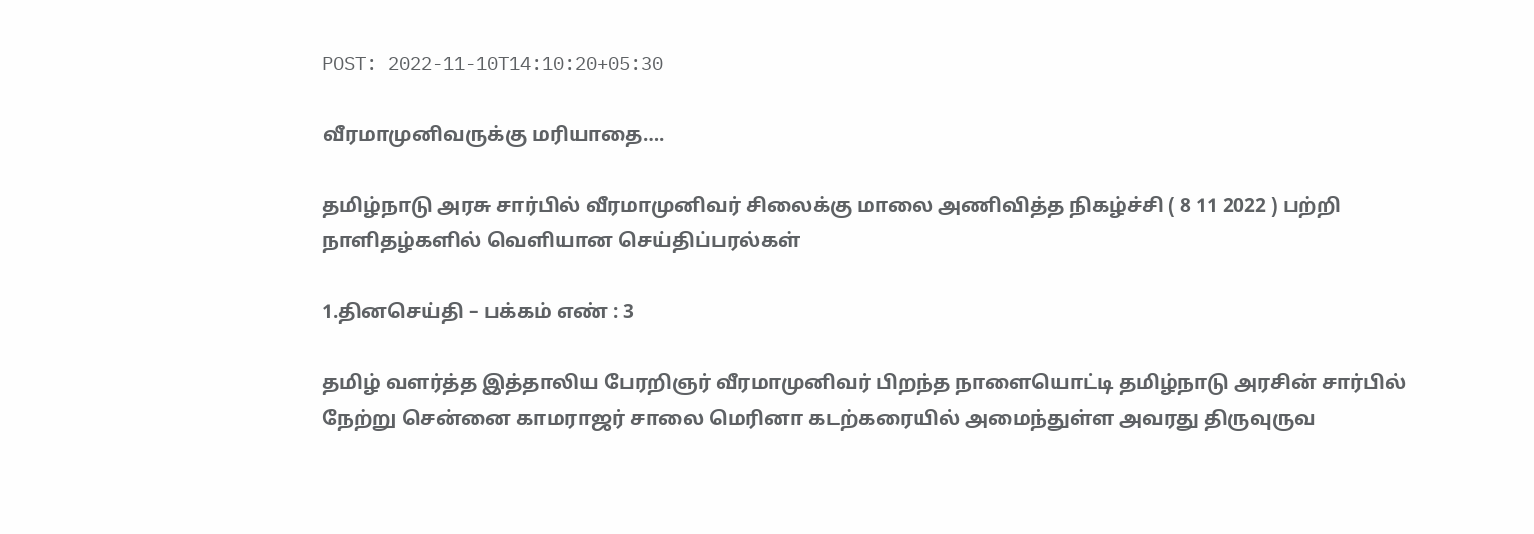POST: 2022-11-10T14:10:20+05:30

வீரமாமுனிவருக்கு மரியாதை….

தமிழ்நாடு அரசு சார்பில் வீரமாமுனிவர் சிலைக்கு மாலை அணிவித்த நிகழ்ச்சி ( 8 11 2022 ) பற்றி நாளிதழ்களில் வெளியான செய்திப்பரல்கள்

1.தினசெய்தி – பக்கம் எண் : 3

தமிழ் வளர்த்த இத்தாலிய பேரறிஞர் வீரமாமுனிவர் பிறந்த நாளையொட்டி தமிழ்நாடு அரசின் சார்பில் நேற்று சென்னை காமராஜர் சாலை மெரினா கடற்கரையில் அமைந்துள்ள அவரது திருவுருவ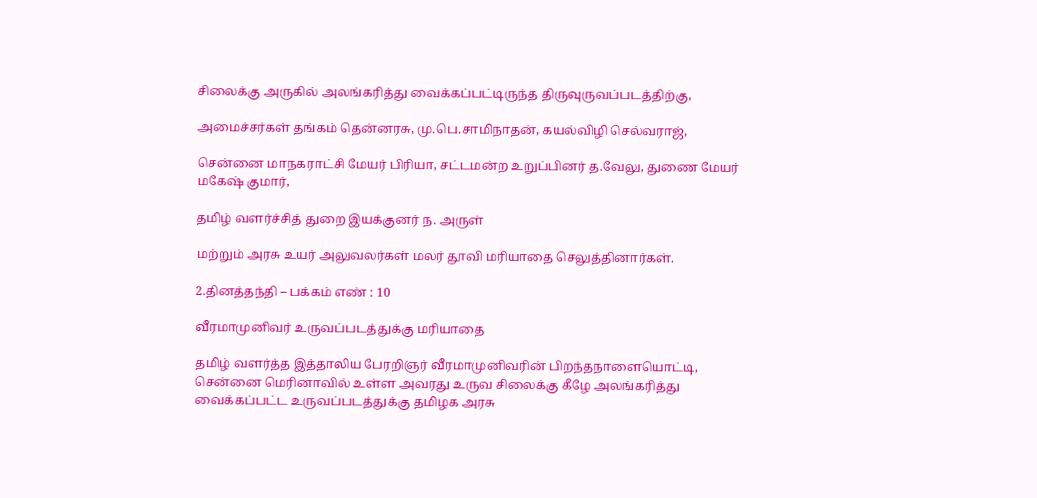சிலைக்கு அருகில் அலங்கரித்து வைக்கப்பட்டிருந்த திருவுருவப்படத்திற்கு,

அமைச்சர்கள் தங்கம் தென்னரசு, மு.பெ.சாமிநாதன், கயல்விழி செல்வராஜ்,

சென்னை மாநகராட்சி மேயர் பிரியா, சட்டமன்ற உறுப்பினர் த.வேலு, துணை மேயர் மகேஷ் குமார்,

தமிழ் வளர்ச்சித் துறை இயக்குனர் ந. அருள்

மற்றும் அரசு உயர் அலுவலர்கள் மலர் தூவி மரியாதை செலுத்தினார்கள்.

2.தினத்தந்தி – பக்கம் எண் : 10

வீரமாமுனிவர் உருவப்படத்துக்கு மரியாதை

தமிழ் வளர்த்த இத்தாலிய பேரறிஞர் வீரமாமுனிவரின் பிறந்தநாளையொட்டி, சென்னை மெரினாவில் உள்ள அவரது உருவ சிலைக்கு கீழே அலங்கரித்து வைக்கப்பட்ட உருவப்படத்துக்கு தமிழக அரசு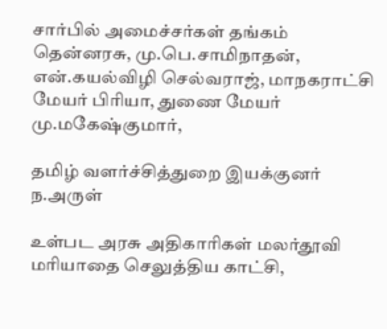சார்பில் அமைச்சர்கள் தங்கம் தென்னரசு, மு.பெ.சாமிநாதன், என்.கயல்விழி செல்வராஜ், மாநகராட்சி மேயர் பிரியா, துணை மேயர் மு.மகேஷ்குமார்,

தமிழ் வளர்ச்சித்துறை இயக்குனர் ந.அருள்

உள்பட அரசு அதிகாரிகள் மலர்தூவி மரியாதை செலுத்திய காட்சி,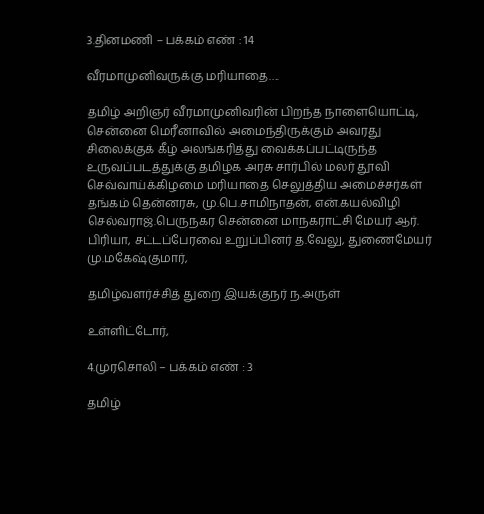3.தினமணி – பக்கம் எண் : 14

வீரமாமுனிவருக்கு மரியாதை….

தமிழ் அறிஞர் வீரமாமுனிவரின் பிறந்த நாளையொட்டி, சென்னை மெரீனாவில் அமைந்திருக்கும் அவரது சிலைக்குக் கீழ் அலங்கரித்து வைக்கப்பட்டிருந்த உருவப்படத்துக்கு தமிழக அரசு சார்பில் மலர் தூவி செவ்வாய்க்கிழமை மரியாதை செலுத்திய அமைச்சர்கள் தங்கம் தென்னரசு, மு.பெ.சாமிநாதன், என்.கயல்விழி செல்வராஜ்.பெருநகர சென்னை மாநகராட்சி மேயர் ஆர். பிரியா, சட்டப்பேரவை உறுப்பினர் த.வேலு, துணைமேயர் மு.மகேஷ்குமார்,

தமிழ்வளர்ச்சித் துறை இயக்குநர் ந.அருள்

உள்ளிட்டோர்,

4.முரசொலி – பக்கம் எண் : 3

தமிழ்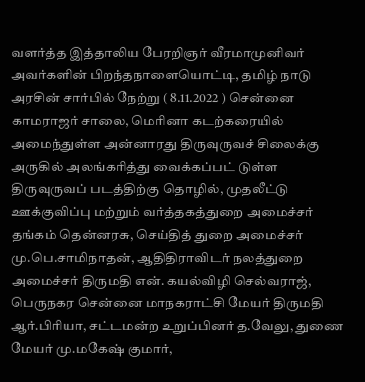வளர்த்த இத்தாலிய பேரறிஞர் வீரமாமுனிவர் அவர்களின் பிறந்தநாளையொட்டி, தமிழ் நாடு அரசின் சார்பில் நேற்று ( 8.11.2022 ) சென்னை காமராஜர் சாலை, மெரினா கடற்கரையில் அமைந்துள்ள அன்னாரது திருவுருவச் சிலைக்கு அருகில் அலங்கரித்து வைக்கப்பட் டுள்ள திருவுருவப் படத்திற்கு தொழில், முதலீட்டு ஊக்குவிப்பு மற்றும் வர்த்தகத்துறை அமைச்சர் தங்கம் தென்னரசு, செய்தித் துறை அமைச்சர் மு.பெ.சாமிநாதன், ஆதிதிராவிடர் நலத்துறை அமைச்சர் திருமதி என். கயல்விழி செல்வராஜ், பெருநகர சென்னை மாநகராட்சி மேயர் திருமதி ஆர்.பிரியா, சட்டமன்ற உறுப்பினர் த.வேலு, துணை மேயர் மு.மகேஷ் குமார்,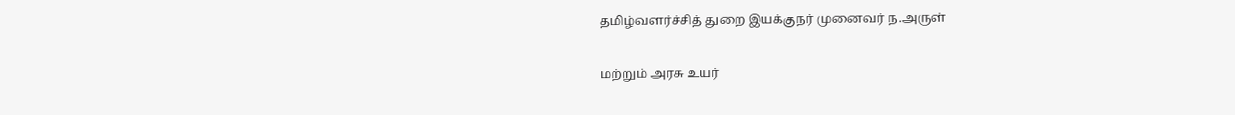தமிழ்வளர்ச்சித் துறை இயக்குநர் முனைவர் ந.அருள்

மற்றும் அரசு உயர்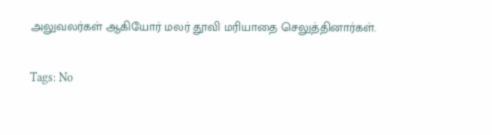அலுவலர்கள் ஆகியோர் மலர் தூவி மரியாதை செலுத்தினார்கள்.

Tags: No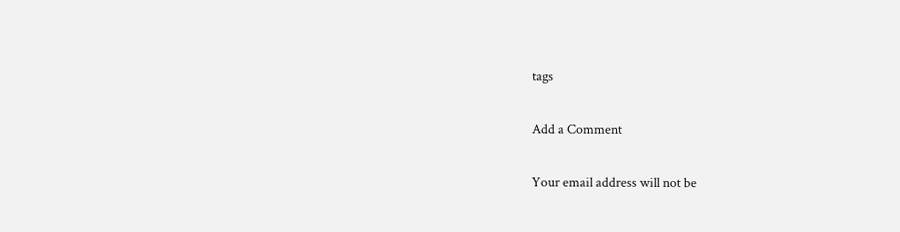tags

Add a Comment

Your email address will not be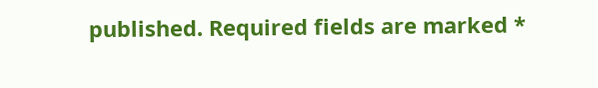published. Required fields are marked *